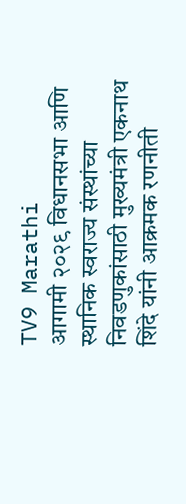TV9 Marathi
आगामी २०२९ विधानसभा आणि स्थानिक स्वराज्य संस्थांच्या निवडणुकांसाठी मुख्यमंत्री एकनाथ शिंदे यांनी आक्रमक रणनीती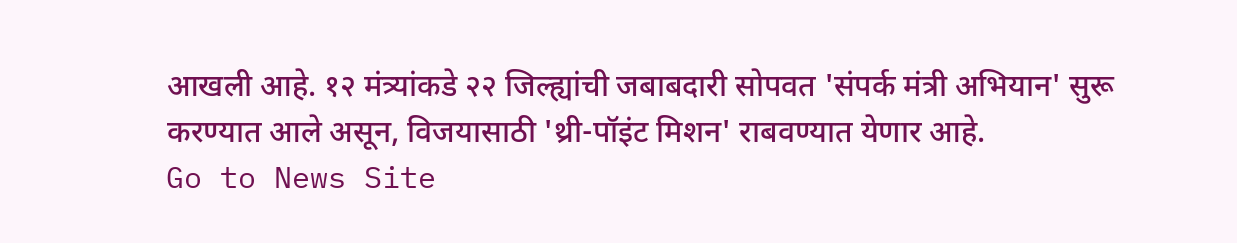आखली आहे. १२ मंत्र्यांकडे २२ जिल्ह्यांची जबाबदारी सोपवत 'संपर्क मंत्री अभियान' सुरू करण्यात आले असून, विजयासाठी 'थ्री-पॉइंट मिशन' राबवण्यात येणार आहे.
Go to News Site